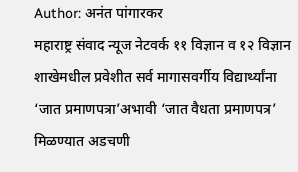Author: अनंत पांगारकर
महाराष्ट्र संवाद न्यूज नेटवर्क ११ विज्ञान व १२ विज्ञान शाखेमधील प्रवेशीत सर्व मागासवर्गीय विद्यार्थ्यांना ‘जात प्रमाणपत्रा’अभावी ‘जात वैधता प्रमाणपत्र’ मिळण्यात अडचणी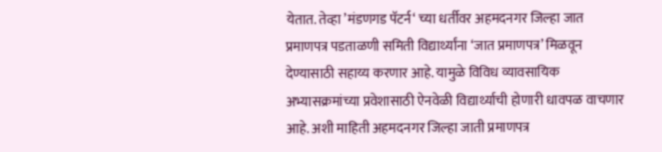येतात. तेव्हा ’मंडणगड पॅटर्न‘ च्या धर्तीवर अहमदनगर जिल्हा जात प्रमाणपत्र पडताळणी समिती विद्यार्थ्यांना ‘जात प्रमाणपत्र’ मिळवून देण्यासाठी सहाय्य करणार आहे. यामुळे विविध व्यावसायिक अभ्यासक्रमांच्या प्रवेशासाठी ऐनवेळी विद्यार्थ्याची होणारी धावपळ वाचणार आहे. अशी माहिती अहमदनगर जिल्हा जाती प्रमाणपत्र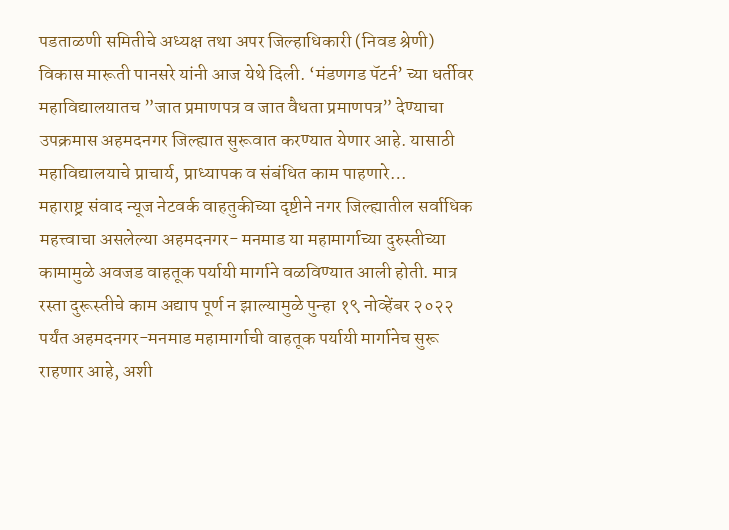पडताळणी समितीचे अध्यक्ष तथा अपर जिल्हाधिकारी (निवड श्रेणी) विकास मारूती पानसरे यांनी आज येथे दिली. ‘मंडणगड पॅटर्न’ च्या धर्तीवर महाविद्यालयातच ”जात प्रमाणपत्र व जात वैधता प्रमाणपत्र” देण्याचा उपक्रमास अहमदनगर जिल्ह्यात सुरूवात करण्यात येणार आहे. यासाठी महाविद्यालयाचे प्राचार्य, प्राध्यापक व संबंधित काम पाहणारे…
महाराष्ट्र संवाद न्यूज नेटवर्क वाहतुकीच्या दृष्टीने नगर जिल्ह्यातील सर्वाधिक महत्त्वाचा असलेल्या अहमदनगर- मनमाड या महामार्गाच्या दुरुस्तीच्या कामामुळे अवजड वाहतूक पर्यायी मार्गाने वळविण्यात आली होती. मात्र रस्ता दुरूस्तीचे काम अद्याप पूर्ण न झाल्यामुळे पुन्हा १९ नोव्हेंबर २०२२ पर्यंत अहमदनगर-मनमाड महामार्गाची वाहतूक पर्यायी मार्गानेच सुरू राहणार आहे, अशी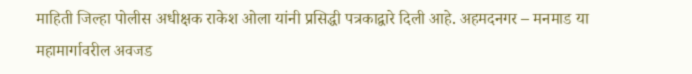माहिती जिल्हा पोलीस अधीक्षक राकेश ओला यांनी प्रसिद्धी पत्रकाद्वारे दिली आहे. अहमदनगर – मनमाड या महामार्गावरील अवजड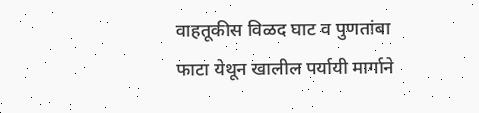वाहतूकीस विळद घाट व पुणतांबा फाटा येथून खालील पर्यायी मार्गाने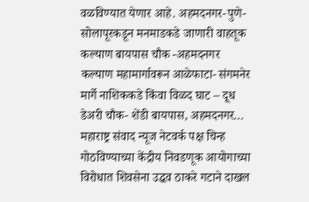वळविण्यात येणार आहे. अहमदनगर-पुणे-सोलापूरकडून मनमाडकडे जाणारी वाहतूक कल्याण बायपास चौक -अहमदनगर कल्याण महामार्गावरून आळेफाटा- संगमनेर मार्गे नाशिककडे किंवा विळद घाट – दूध डेअरी चौक- शेंडी बायपास, अहमदनगर…
महाराष्ट्र संवाद न्यूज नेटवर्क पक्ष चिन्ह गोठविण्याच्या केंद्रीय निवडणूक आयोगाच्या विरोधात शिवसेना उद्धव ठाकरे गटाने दाखल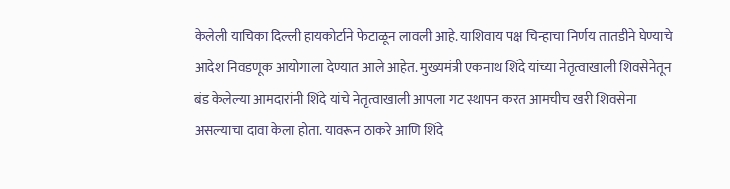केलेली याचिका दिल्ली हायकोर्टाने फेटाळून लावली आहे. याशिवाय पक्ष चिन्हाचा निर्णय तातडीने घेण्याचे आदेश निवडणूक आयोगाला देण्यात आले आहेत. मुख्यमंत्री एकनाथ शिंदे यांच्या नेतृत्वाखाली शिवसेनेतून बंड केलेल्या आमदारांनी शिंदे यांचे नेतृत्वाखाली आपला गट स्थापन करत आमचीच खरी शिवसेना असल्याचा दावा केला होता. यावरून ठाकरे आणि शिंदे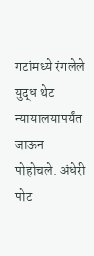गटांमध्ये रंगलेले युद्ध थेट न्यायालयापर्यंत जाऊन पोहोचले. अंधेरी पोट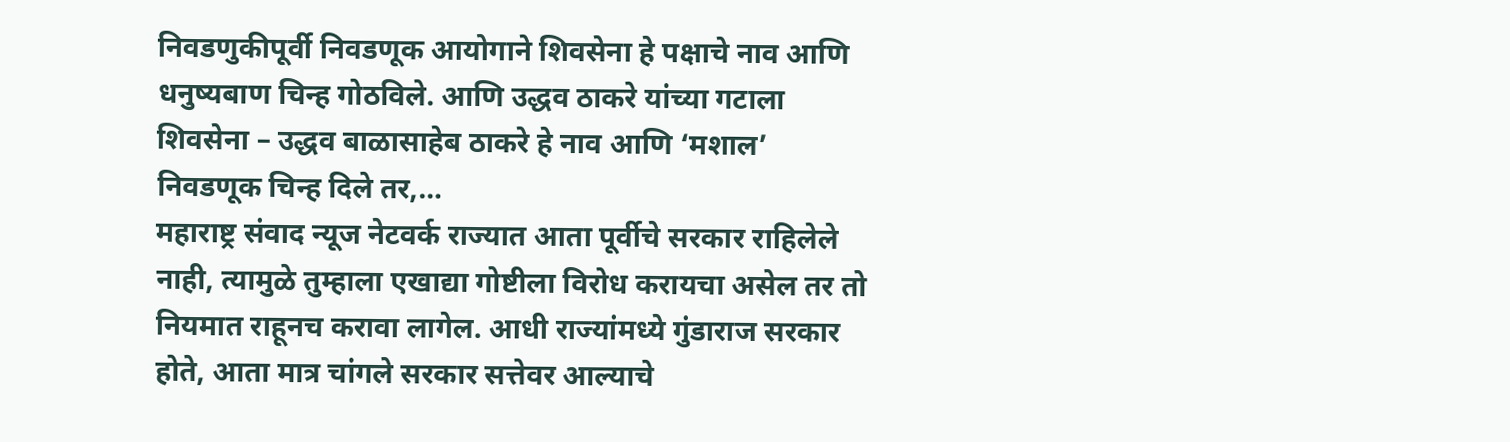निवडणुकीपूर्वी निवडणूक आयोगाने शिवसेना हे पक्षाचे नाव आणि धनुष्यबाण चिन्ह गोठविले. आणि उद्धव ठाकरे यांच्या गटाला शिवसेना – उद्धव बाळासाहेब ठाकरे हे नाव आणि ‘मशाल’ निवडणूक चिन्ह दिले तर,…
महाराष्ट्र संवाद न्यूज नेटवर्क राज्यात आता पूर्वीचे सरकार राहिलेले नाही, त्यामुळे तुम्हाला एखाद्या गोष्टीला विरोध करायचा असेल तर तो नियमात राहूनच करावा लागेल. आधी राज्यांमध्ये गुंडाराज सरकार होते, आता मात्र चांगले सरकार सत्तेवर आल्याचे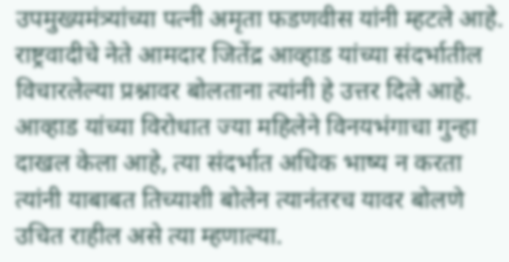उपमुख्यमंत्र्यांच्या पत्नी अमृता फडणवीस यांनी म्हटले आहे. राष्ट्रवादीचे नेते आमदार जितेंद्र आव्हाड यांच्या संदर्भातील विचारलेल्या प्रश्नावर बोलताना त्यांनी हे उत्तर दिले आहे. आव्हाड यांच्या विरोधात ज्या महिलेने विनयभंगाचा गुन्हा दाखल केला आहे, त्या संदर्भात अधिक भाष्य न करता त्यांनी याबाबत तिच्याशी बोलेन त्यानंतरच यावर बोलणे उचित राहील असे त्या म्हणाल्या.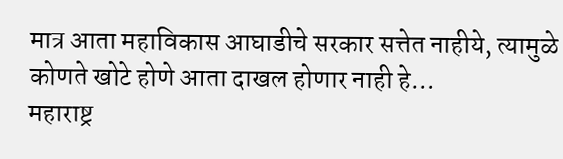मात्र आता महाविकास आघाडीचे सरकार सत्तेत नाहीये, त्यामुळे कोणते खोटे होणे आता दाखल होणार नाही हे…
महाराष्ट्र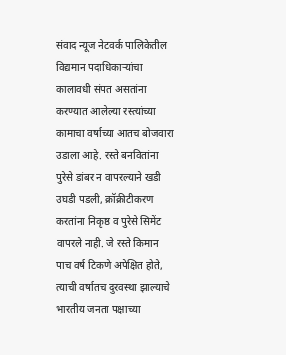संवाद न्यूज नेटवर्क पालिकेतील विद्यमान पदाधिकाऱ्यांचा कालावधी संपत असतांना करण्यात आलेल्या रस्त्यांच्या कामाचा वर्षाच्या आतच बोजवारा उडाला आहे. रस्ते बनवितांना पुरेसे डांबर न वापरल्याने खडी उघडी पडली, क्रॉक्रीटीकरण करतांना निकृष्ठ व पुरेसे सिमेंट वापरले नाही. जे रस्ते किमान पाच वर्ष टिकणे अपेक्षित होते, त्याची वर्षातच दुरवस्था झाल्याचे भारतीय जनता पक्षाच्या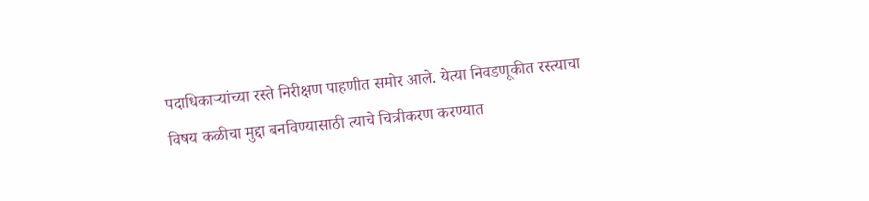पदाधिकाऱ्यांच्या रस्ते निरीक्षण पाहणीत समोर आले. येत्या निवडणूकीत रस्त्याचा विषय कळीचा मुद्दा बनविण्यासाठी त्याचे चित्रीकरण करण्यात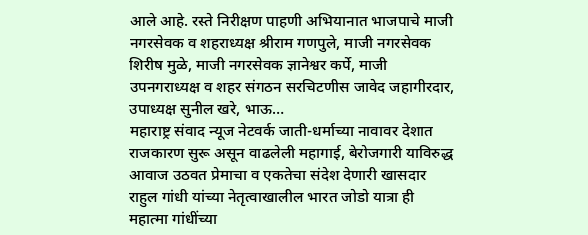आले आहे. रस्ते निरीक्षण पाहणी अभियानात भाजपाचे माजी नगरसेवक व शहराध्यक्ष श्रीराम गणपुले, माजी नगरसेवक शिरीष मुळे, माजी नगरसेवक ज्ञानेश्वर कर्पे, माजी उपनगराध्यक्ष व शहर संगठन सरचिटणीस जावेद जहागीरदार, उपाध्यक्ष सुनील खरे, भाऊ…
महाराष्ट्र संवाद न्यूज नेटवर्क जाती-धर्माच्या नावावर देशात राजकारण सुरू असून वाढलेली महागाई, बेरोजगारी याविरुद्ध आवाज उठवत प्रेमाचा व एकतेचा संदेश देणारी खासदार राहुल गांधी यांच्या नेतृत्वाखालील भारत जोडो यात्रा ही महात्मा गांधींच्या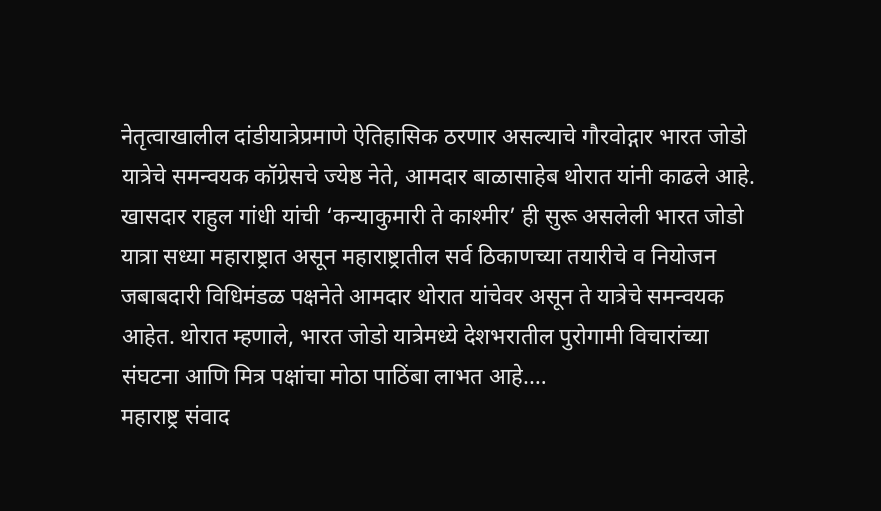नेतृत्वाखालील दांडीयात्रेप्रमाणे ऐतिहासिक ठरणार असल्याचे गौरवोद्गार भारत जोडो यात्रेचे समन्वयक कॉग्रेसचे ज्येष्ठ नेते, आमदार बाळासाहेब थोरात यांनी काढले आहे. खासदार राहुल गांधी यांची ‘कन्याकुमारी ते काश्मीर’ ही सुरू असलेली भारत जोडो यात्रा सध्या महाराष्ट्रात असून महाराष्ट्रातील सर्व ठिकाणच्या तयारीचे व नियोजन जबाबदारी विधिमंडळ पक्षनेते आमदार थोरात यांचेवर असून ते यात्रेचे समन्वयक आहेत. थोरात म्हणाले, भारत जोडो यात्रेमध्ये देशभरातील पुरोगामी विचारांच्या संघटना आणि मित्र पक्षांचा मोठा पाठिंबा लाभत आहे.…
महाराष्ट्र संवाद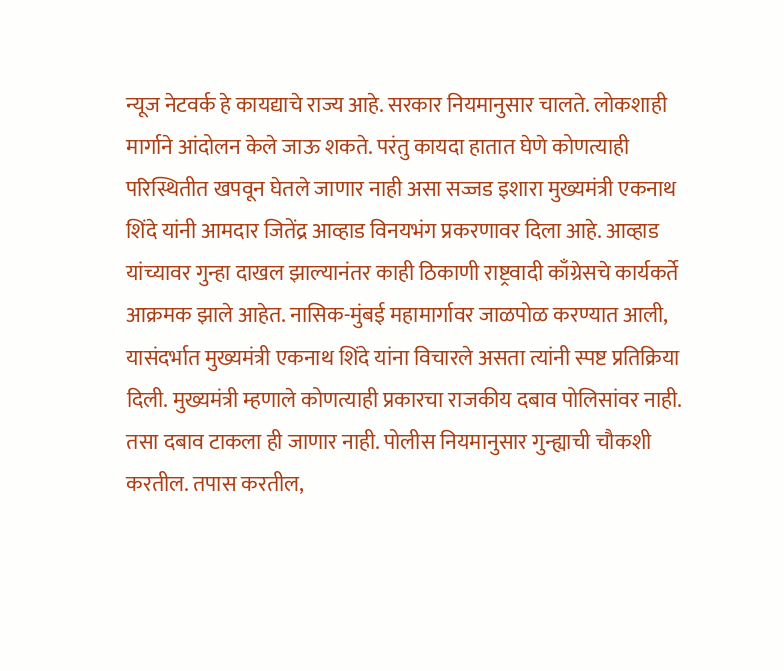न्यूज नेटवर्क हे कायद्याचे राज्य आहे. सरकार नियमानुसार चालते. लोकशाही मार्गाने आंदोलन केले जाऊ शकते. परंतु कायदा हातात घेणे कोणत्याही परिस्थितीत खपवून घेतले जाणार नाही असा सज्जड इशारा मुख्यमंत्री एकनाथ शिंदे यांनी आमदार जितेंद्र आव्हाड विनयभंग प्रकरणावर दिला आहे. आव्हाड यांच्यावर गुन्हा दाखल झाल्यानंतर काही ठिकाणी राष्ट्रवादी काँग्रेसचे कार्यकर्ते आक्रमक झाले आहेत. नासिक-मुंबई महामार्गावर जाळपोळ करण्यात आली, यासंदर्भात मुख्यमंत्री एकनाथ शिंदे यांना विचारले असता त्यांनी स्पष्ट प्रतिक्रिया दिली. मुख्यमंत्री म्हणाले कोणत्याही प्रकारचा राजकीय दबाव पोलिसांवर नाही. तसा दबाव टाकला ही जाणार नाही. पोलीस नियमानुसार गुन्ह्याची चौकशी करतील. तपास करतील,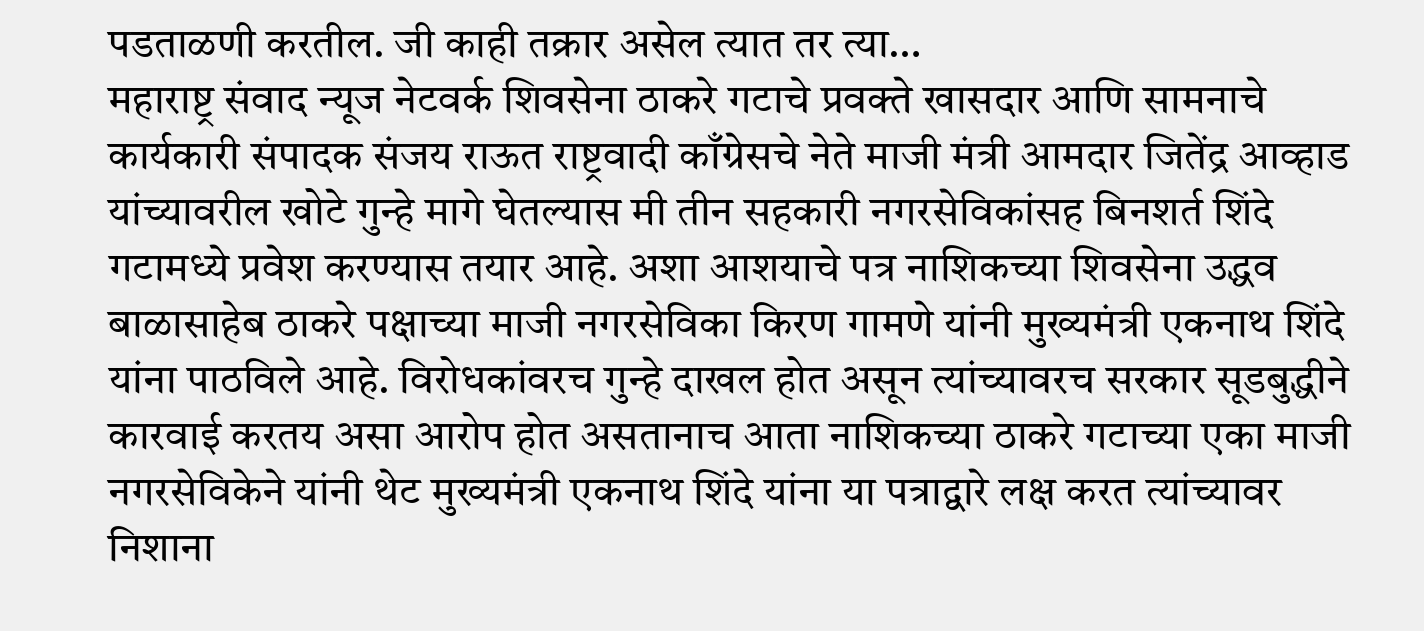पडताळणी करतील. जी काही तक्रार असेल त्यात तर त्या…
महाराष्ट्र संवाद न्यूज नेटवर्क शिवसेना ठाकरे गटाचे प्रवक्ते खासदार आणि सामनाचे कार्यकारी संपादक संजय राऊत राष्ट्रवादी काँग्रेसचे नेते माजी मंत्री आमदार जितेंद्र आव्हाड यांच्यावरील खोटे गुन्हे मागे घेतल्यास मी तीन सहकारी नगरसेविकांसह बिनशर्त शिंदे गटामध्ये प्रवेश करण्यास तयार आहे. अशा आशयाचे पत्र नाशिकच्या शिवसेना उद्धव बाळासाहेब ठाकरे पक्षाच्या माजी नगरसेविका किरण गामणे यांनी मुख्यमंत्री एकनाथ शिंदे यांना पाठविले आहे. विरोधकांवरच गुन्हे दाखल होत असून त्यांच्यावरच सरकार सूडबुद्धीने कारवाई करतय असा आरोप होत असतानाच आता नाशिकच्या ठाकरे गटाच्या एका माजी नगरसेविकेने यांनी थेट मुख्यमंत्री एकनाथ शिंदे यांना या पत्राद्वारे लक्ष करत त्यांच्यावर निशाना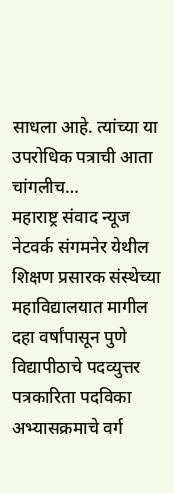साधला आहे. त्यांच्या या उपरोधिक पत्राची आता चांगलीच…
महाराष्ट्र संवाद न्यूज नेटवर्क संगमनेर येथील शिक्षण प्रसारक संस्थेच्या महाविद्यालयात मागील दहा वर्षांपासून पुणे विद्यापीठाचे पदव्युत्तर पत्रकारिता पदविका अभ्यासक्रमाचे वर्ग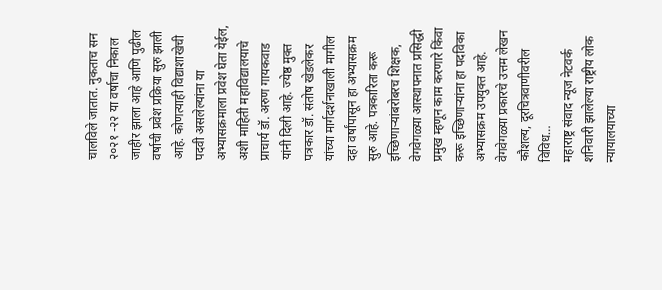चालविले जातात. नुकताच सन २०२१ -२२ या वर्षाचा निकाल जाहीर झाला आहे आणि पुढील वर्षाची प्रवेश प्रक्रिया सुरु झाली आहे. कोणत्याही विद्याशाखेची पदवी असलेल्यांना या अभ्यासक्रमाला प्रवेश घेता येईल, अशी माहिती महाविद्यालयाचे प्राचार्य डॉ. अरुण गायकवाड यांनी दिली आहे. ज्येष्ठ मुक्त पत्रकार डॉ. संतोष खेडलेकर यांच्या मार्गदर्शनाखाली मागील दहा वर्षांपासून हा अभ्यासक्रम सुरु आहे. पत्रकारिता करू इच्छिणाऱ्यांबरोबरच शिक्षक, वेगवेगळ्या आस्थापनात प्रसिद्धी प्रमुख म्हणून काम करणारे किंवा करू इच्छिणाऱ्यांना हा पदविका अभ्यासक्रम उपयुक्त आहे. वेगवेगळ्या प्रकारचे उत्तम लेखन कौशल्य, दूरचित्रवाणीवरील विविध…
महाराष्ट्र संवाद न्यूज नेटवर्क शनिवारी झालेल्या राष्ट्रीय लोक न्यायालयाच्या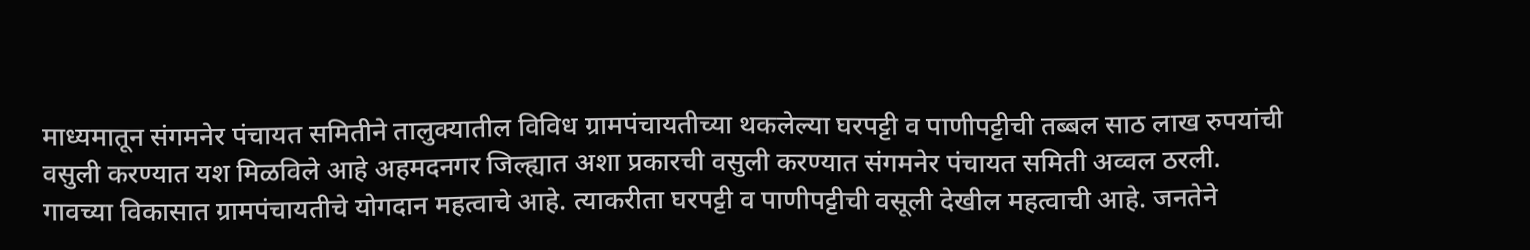माध्यमातून संगमनेर पंचायत समितीने तालुक्यातील विविध ग्रामपंचायतीच्या थकलेल्या घरपट्टी व पाणीपट्टीची तब्बल साठ लाख रुपयांची वसुली करण्यात यश मिळविले आहे अहमदनगर जिल्ह्यात अशा प्रकारची वसुली करण्यात संगमनेर पंचायत समिती अव्वल ठरली. गावच्या विकासात ग्रामपंचायतीचे योगदान महत्वाचे आहे. त्याकरीता घरपट्टी व पाणीपट्टीची वसूली देखील महत्वाची आहे. जनतेने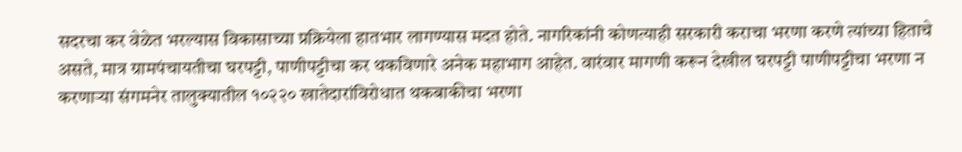सदरचा कर वेळेत भरल्यास विकासाच्या प्रक्रियेला हातभार लागण्यास मदत होते. नागरिकांनी कोणत्याही सरकारी कराचा भरणा करणे त्यांच्या हिताचे असते, मात्र ग्रामपंचायतीचा घरपट्टी, पाणीपट्टीचा कर थकविणारे अनेक महाभाग आहेत. वारंवार मागणी करून देखील घरपट्टी पाणीपट्टीचा भरणा न करणाऱ्या संगमनेर तालुक्यातील १०२२० खातेदारांविरोधात थकबाकीचा भरणा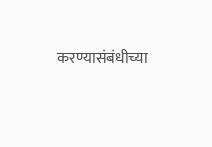करण्यासंबंधीच्या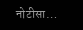नोटीसा…